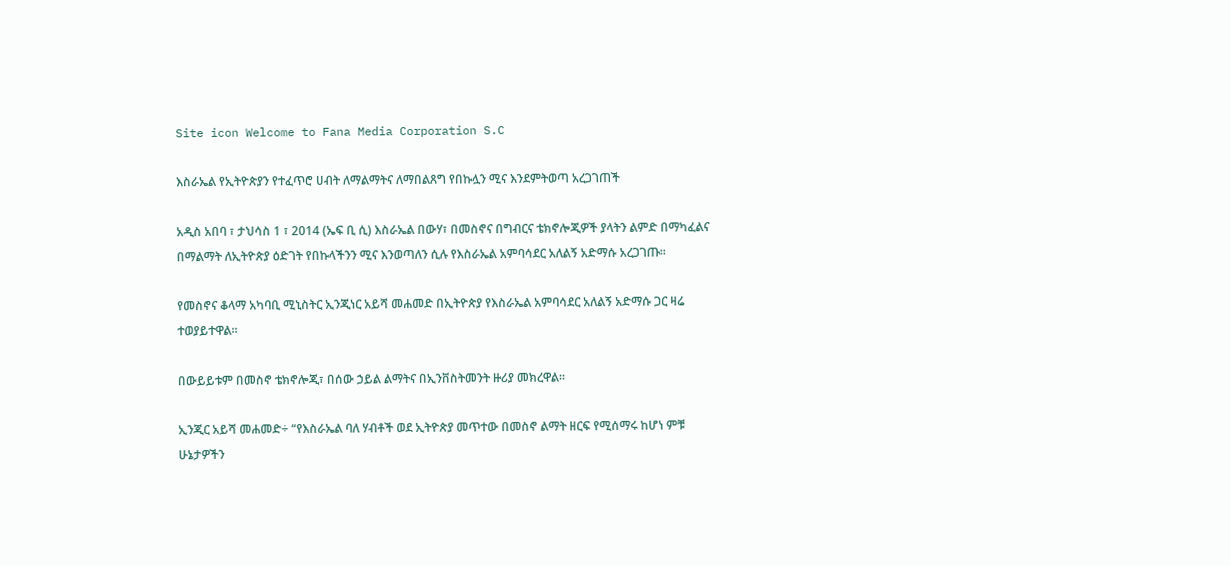Site icon Welcome to Fana Media Corporation S.C

እስራኤል የኢትዮጵያን የተፈጥሮ ሀብት ለማልማትና ለማበልጸግ የበኩሏን ሚና እንደምትወጣ አረጋገጠች

አዲስ አበባ ፣ ታህሳስ 1 ፣ 2014 (ኤፍ ቢ ሲ) እስራኤል በውሃ፣ በመስኖና በግብርና ቴክኖሎጂዎች ያላትን ልምድ በማካፈልና በማልማት ለኢትዮጵያ ዕድገት የበኩላችንን ሚና እንወጣለን ሲሉ የእስራኤል አምባሳደር አለልኝ አድማሱ አረጋገጡ፡፡

የመስኖና ቆላማ አካባቢ ሚኒስትር ኢንጂነር አይሻ መሐመድ በኢትዮጵያ የእስራኤል አምባሳደር አለልኝ አድማሱ ጋር ዛሬ ተወያይተዋል።

በውይይቱም በመስኖ ቴክኖሎጂ፣ በሰው ኃይል ልማትና በኢንቨስትመንት ዙሪያ መክረዋል፡፡

ኢንጂር አይሻ መሐመድ÷ “የእስራኤል ባለ ሃብቶች ወደ ኢትዮጵያ መጥተው በመስኖ ልማት ዘርፍ የሚሰማሩ ከሆነ ምቹ ሁኔታዎችን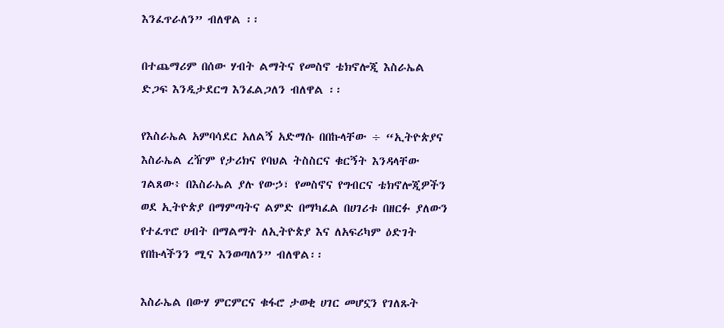እንፈጥራለን” ብለዋል ፡፡

በተጨማሪም በሰው ሃብት ልማትና የመስኖ ቴክኖሎጂ እስራኤል ድጋፍ እንዲታደርግ እንፈልጋለን ብለዋል ፡፡

የእስራኤል አምባሳደር አለልኝ አድማሱ በበኩላቸው ÷ “ኢትዮጵያና እስራኤል ረዥም የታሪክና የባህል ትስስርና ቁርኝት እንዳላቸው ገልጸው፥ በእስራኤል ያሉ የውኃ፣ የመስኖና የግብርና ቴክኖሎጂዎችን ወደ ኢትዮጵያ በማምጣትና ልምድ በማካፈል በሀገሪቱ በዘርፉ ያለውን የተፈጥሮ ሀብት በማልማት ለኢትዮጵያ እና ለአፍሪካም ዕድገት የበኩላችንን ሚና እንወጣለን” ብለዋል፡፡

እስራኤል በውሃ ምርምርና ቁፋሮ ታወቂ ሀገር መሆኗን የገለጹት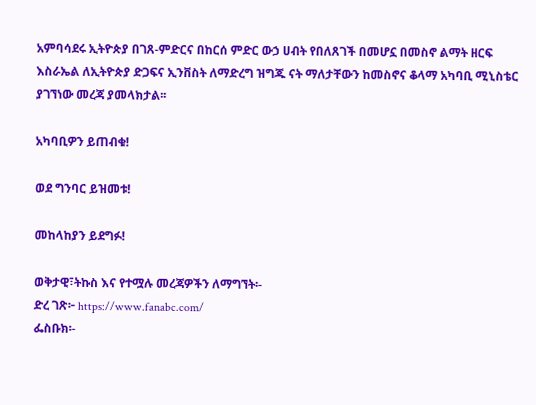አምባሳደሩ ኢትዮጵያ በገጸ-ምድርና በከርሰ ምድር ውኃ ሀብት የበለጸገች በመሆኗ በመስኖ ልማት ዘርፍ እስራኤል ለኢትዮጵያ ድጋፍና ኢንቨስት ለማድረግ ዝግጁ ናት ማለታቸውን ከመስኖና ቆላማ አካባቢ ሚኒስቴር ያገኘነው መረጃ ያመላክታል፡፡

አካባቢዎን ይጠብቁ!

ወደ ግንባር ይዝመቱ!

መከላከያን ይደግፉ!

ወቅታዊ፣ትኩስ እና የተሟሉ መረጃዎችን ለማግኘት፡-
ድረ ገጽ፦ https://www.fanabc.com/
ፌስቡክ፡-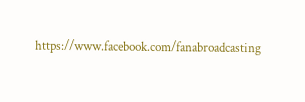https://www.facebook.com/fanabroadcasting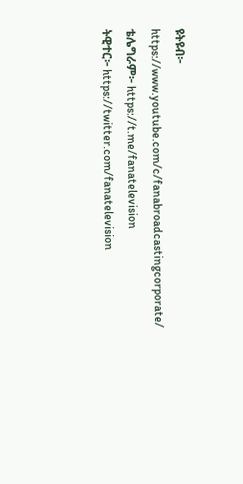ዩትዩብ፦ https://www.youtube.com/c/fanabroadcastingcorporate/
ቴሌግራም፦ https://t.me/fanatelevision
ትዊተር፦ https://twitter.com/fanatelevision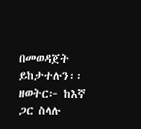በመወዳጀት ይከታተሉን፡፡
ዘወትር፦ ከእኛ ጋር ስላሉ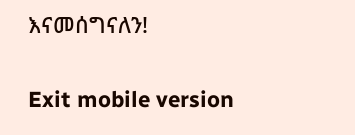እናመሰግናለን!

Exit mobile version